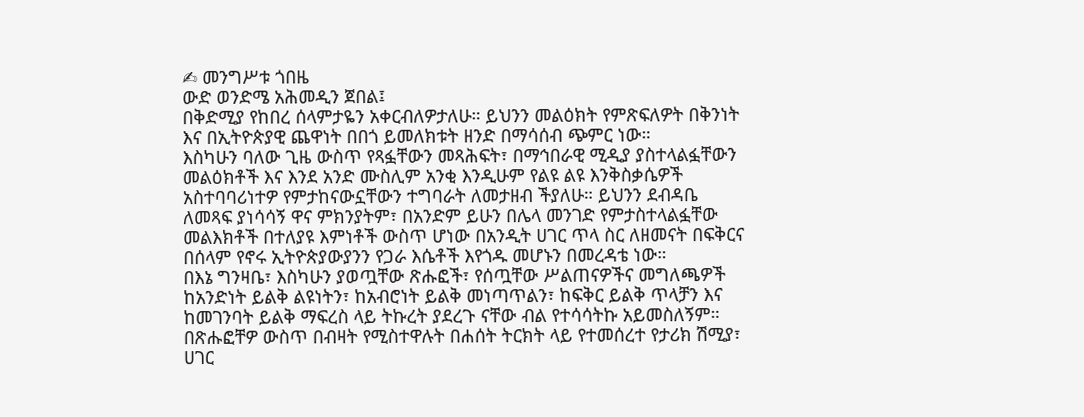✍ መንግሥቱ ጎበዜ
ውድ ወንድሜ አሕመዲን ጀበል፤
በቅድሚያ የከበረ ሰላምታዬን አቀርብለዎታለሁ። ይህንን መልዕክት የምጽፍለዎት በቅንነት እና በኢትዮጵያዊ ጨዋነት በበጎ ይመለክቱት ዘንድ በማሳሰብ ጭምር ነው።
እስካሁን ባለው ጊዜ ውስጥ የጻፏቸውን መጻሕፍት፣ በማኅበራዊ ሚዲያ ያስተላልፏቸውን መልዕክቶች እና እንደ አንድ ሙስሊም አንቂ እንዲሁም የልዩ ልዩ እንቅስቃሴዎች አስተባባሪነተዎ የምታከናውኗቸውን ተግባራት ለመታዘብ ችያለሁ። ይህንን ደብዳቤ ለመጻፍ ያነሳሳኝ ዋና ምክንያትም፣ በአንድም ይሁን በሌላ መንገድ የምታስተላልፏቸው መልእክቶች በተለያዩ እምነቶች ውስጥ ሆነው በአንዲት ሀገር ጥላ ስር ለዘመናት በፍቅርና በሰላም የኖሩ ኢትዮጵያውያንን የጋራ እሴቶች እየጎዱ መሆኑን በመረዳቴ ነው።
በእኔ ግንዛቤ፣ እስካሁን ያወጧቸው ጽሑፎች፣ የሰጧቸው ሥልጠናዎችና መግለጫዎች ከአንድነት ይልቅ ልዩነትን፣ ከአብሮነት ይልቅ መነጣጥልን፣ ከፍቅር ይልቅ ጥላቻን እና ከመገንባት ይልቅ ማፍረስ ላይ ትኩረት ያደረጉ ናቸው ብል የተሳሳትኩ አይመስለኝም። በጽሑፎቸዎ ውስጥ በብዛት የሚስተዋሉት በሐሰት ትርክት ላይ የተመሰረተ የታሪክ ሽሚያ፣ ሀገር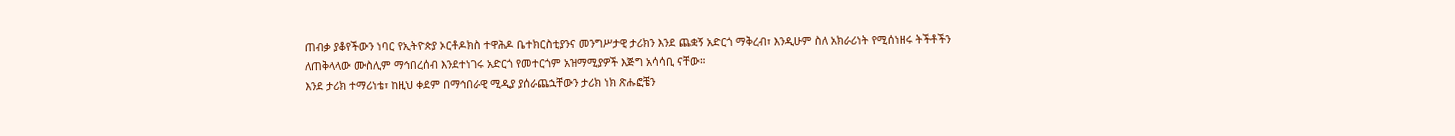ጠብቃ ያቆየችውን ነባር የኢትዮጵያ ኦርቶዶክስ ተዋሕዶ ቤተክርስቲያንና መንግሥታዊ ታሪክን እንደ ጨቋኝ አድርጎ ማቅረብ፣ እንዲሁም ስለ አክራሪነት የሚሰነዘሩ ትችቶችን ለጠቅላላው ሙስሊም ማኅበረሰብ እንደተነገሩ አድርጎ የመተርጎም አዝማሚያዎች እጅግ አሳሳቢ ናቸው።
እንደ ታሪክ ተማሪነቴ፣ ከዚህ ቀደም በማኅበራዊ ሚዲያ ያሰራጨኋቸውን ታሪክ ነክ ጽሑፎቼን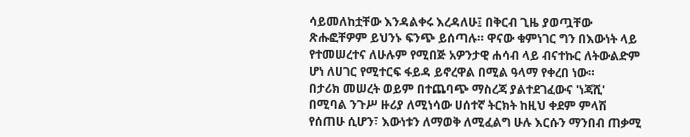ሳይመለከቷቸው እንዳልቀሩ እረዳለሁ፤ በቅርብ ጊዜ ያወጧቸው ጽሑፎቸዎም ይህንኑ ፍንጭ ይሰጣሉ። ዋናው ቁምነገር ግን በእውነት ላይ የተመሠረተና ለሁሉም የሚበጅ አዎንታዊ ሐሳብ ላይ ብናተኩር ለትውልድም ሆነ ለሀገር የሚተርፍ ፋይዳ ይኖረዋል በሚል ዓላማ የቀረበ ነው።
በታሪክ መሠረት ወይም በተጨባጭ ማስረጃ ያልተደገፈውና 'ነጃሺ' በሚባል ንጉሥ ዙሪያ ለሚነሳው ሀሰተኛ ትርክት ከዚህ ቀደም ምላሽ የሰጠሁ ሲሆን፣ እውነቱን ለማወቅ ለሚፈልግ ሁሉ እርሱን ማንበብ ጠቃሚ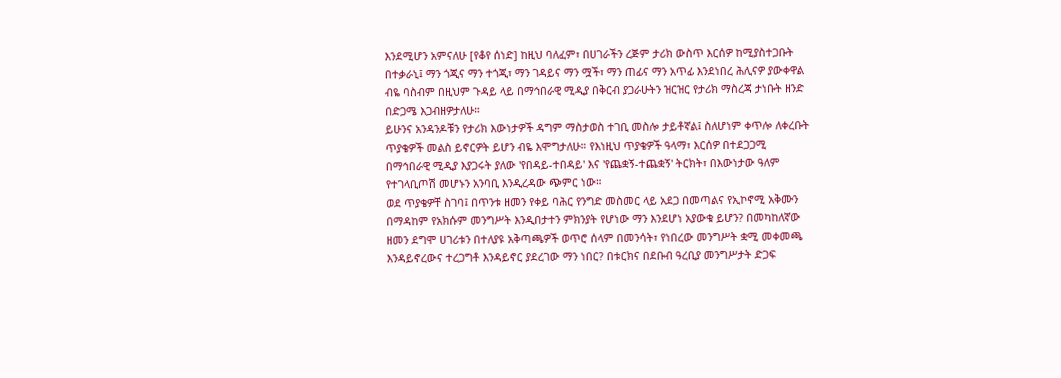እንደሚሆን አምናለሁ [የቆየ ሰነድ] ከዚህ ባለፈም፣ በሀገራችን ረጅም ታሪክ ውስጥ እርሰዎ ከሚያስተጋቡት በተቃራኒ፤ ማን ጎጂና ማን ተጎጂ፣ ማን ገዳይና ማን ሟች፣ ማን ጠፊና ማን አጥፊ እንደነበረ ሕሊናዎ ያውቀዋል ብዬ ባስብም በዚህም ጉዳይ ላይ በማኅበራዊ ሚዲያ በቅርብ ያጋራሁትን ዝርዝር የታሪክ ማስረጃ ታነቡት ዘንድ በድጋሜ እጋብዘዎታለሁ።
ይሁንና አንዳንዶቹን የታሪክ እውነታዎች ዳግም ማስታወስ ተገቢ መስሎ ታይቶኛል፤ ስለሆነም ቀጥሎ ለቀረቡት ጥያቄዎች መልስ ይኖርዎት ይሆን ብዬ እሞግታለሁ። የእነዚህ ጥያቄዎች ዓላማ፣ እርሰዎ በተደጋጋሚ በማኅበራዊ ሚዲያ እያጋሩት ያለው 'የበዳይ-ተበዳይ' እና 'የጨቋኝ-ተጨቋኝ' ትርክት፣ በእውነታው ዓለም የተገላቢጦሽ መሆኑን አንባቢ እንዲረዳው ጭምር ነው።
ወደ ጥያቄዎቸ ስገባ፤ በጥንቱ ዘመን የቀይ ባሕር የንግድ መስመር ላይ አደጋ በመጣልና የኢኮኖሚ አቅሙን በማዳከም የአክሱም መንግሥት እንዲበታተን ምክንያት የሆነው ማን እንደሆነ አያውቁ ይሆን? በመካከለኛው ዘመን ደግሞ ሀገሪቱን በተለያዩ አቅጣጫዎች ወጥሮ ሰላም በመንሳት፣ የነበረው መንግሥት ቋሚ መቀመጫ እንዳይኖረውና ተረጋግቶ እንዳይኖር ያደረገው ማን ነበር? በቱርክና በደቡብ ዓረቢያ መንግሥታት ድጋፍ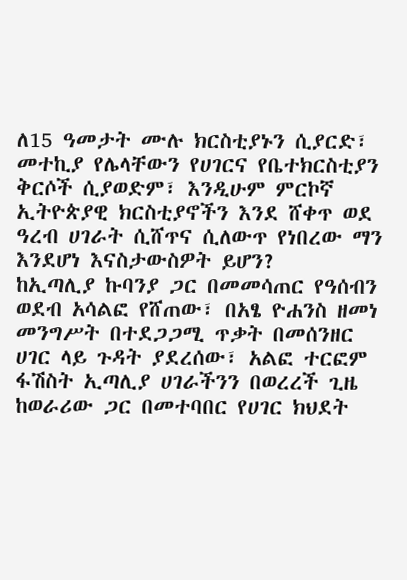ለ15 ዓመታት ሙሉ ክርስቲያኑን ሲያርድ፣ መተኪያ የሌላቸውን የሀገርና የቤተክርስቲያን ቅርሶች ሲያወድም፣ እንዲሁም ምርኮኛ ኢትዮጵያዊ ክርስቲያኖችን እንደ ሸቀጥ ወደ ዓረብ ሀገራት ሲሸጥና ሲለውጥ የነበረው ማን እንደሆነ እናስታውስዎት ይሆን?
ከኢጣሊያ ኩባንያ ጋር በመመሳጠር የዓሰብን ወደብ አሳልፎ የሸጠው፣ በአፄ ዮሐንስ ዘመነ መንግሥት በተደጋጋሚ ጥቃት በመሰንዘር ሀገር ላይ ጉዳት ያደረሰው፣ አልፎ ተርፎም ፋሽስት ኢጣሊያ ሀገራችንን በወረረች ጊዜ ከወራሪው ጋር በመተባበር የሀገር ክህደት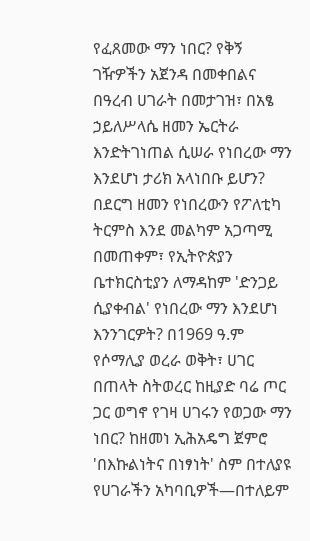የፈጸመው ማን ነበር? የቅኝ ገዥዎችን አጀንዳ በመቀበልና በዓረብ ሀገራት በመታገዝ፣ በአፄ ኃይለሥላሴ ዘመን ኤርትራ እንድትገነጠል ሲሠራ የነበረው ማን እንደሆነ ታሪክ አላነበቡ ይሆን?
በደርግ ዘመን የነበረውን የፖለቲካ ትርምስ እንደ መልካም አጋጣሚ በመጠቀም፣ የኢትዮጵያን ቤተክርስቲያን ለማዳከም 'ድንጋይ ሲያቀብል' የነበረው ማን እንደሆነ እንንገርዎት? በ1969 ዓ.ም የሶማሊያ ወረራ ወቅት፣ ሀገር በጠላት ስትወረር ከዚያድ ባሬ ጦር ጋር ወግኖ የገዛ ሀገሩን የወጋው ማን ነበር? ከዘመነ ኢሕአዴግ ጀምሮ 'በእኩልነትና በነፃነት' ስም በተለያዩ የሀገራችን አካባቢዎች—በተለይም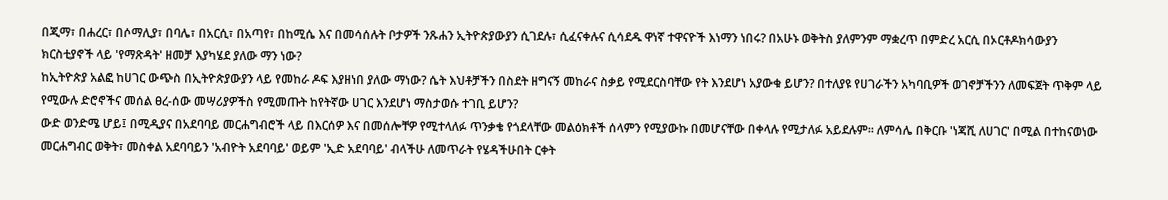በጂማ፣ በሐረር፣ በሶማሊያ፣ በባሌ፣ በአርሲ፣ በአጣየ፣ በከሚሴ እና በመሳሰሉት ቦታዎች ንጹሐን ኢትዮጵያውያን ሲገደሉ፣ ሲፈናቀሉና ሲሳደዱ ዋነኛ ተዋናዮች እነማን ነበሩ? በአሁኑ ወቅትስ ያለምንም ማቋረጥ በምድረ አርሲ በኦርቶዶክሳውያን ክርስቲያኖች ላይ 'የማጽዳት' ዘመቻ እያካሄደ ያለው ማን ነው?
ከኢትዮጵያ አልፎ ከሀገር ውጭስ በኢትዮጵያውያን ላይ የመከራ ዶፍ እያዘነበ ያለው ማነው? ሴት እህቶቻችን በስደት ዘግናኝ መከራና ስቃይ የሚደርስባቸው የት እንደሆነ አያውቁ ይሆን? በተለያዩ የሀገራችን አካባቢዎች ወገኖቻችንን ለመፍጀት ጥቅም ላይ የሚውሉ ድሮኖችና መሰል ፀረ-ሰው መሣሪያዎችስ የሚመጡት ከየትኛው ሀገር እንደሆነ ማስታወሱ ተገቢ ይሆን?
ውድ ወንድሜ ሆይ፤ በሚዲያና በአደባባይ መርሐግብሮች ላይ በእርሰዎ እና በመሰሎቸዎ የሚተላለፉ ጥንቃቄ የጎደላቸው መልዕክቶች ሰላምን የሚያውኩ በመሆናቸው በቀላሉ የሚታለፉ አይደሉም። ለምሳሌ በቅርቡ 'ነጃሺ ለሀገር' በሚል በተከናወነው መርሐግብር ወቅት፣ መስቀል አደባባይን 'አብዮት አደባባይ' ወይም 'ኢድ አደባባይ' ብላችሁ ለመጥራት የሄዳችሁበት ርቀት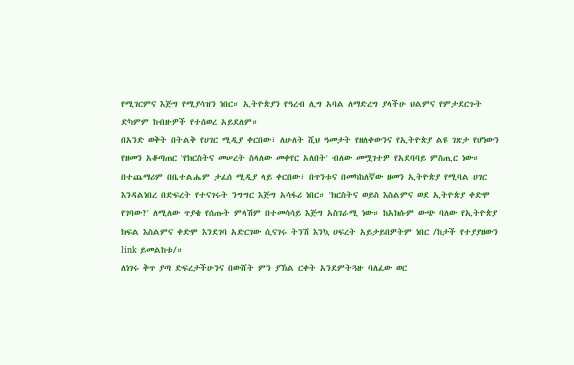የሚገርምና እጅግ የሚያሳዝን ነበር። ኢትዮጵያን የዓረብ ሊግ አባል ለማድረግ ያላችሁ ህልምና የምታደርጉት ድካምም ከብዙዎች የተሰወረ አይደለም።
በአንድ ወቅት በትልቅ የሀገር ሚዲያ ቀርበው፣ ለሁለት ሺህ ዓመታት የዘለቀውንና የኢትዮጵያ ልዩ ገጽታ የሆነውን የዘመን አቆጣጠር 'የክርስትና መሠረት ስላለው መቀየር አለበት' ብለው መሟገተዎ የአደባባይ ምስጢር ነው። በተጨማሪም በቤተልሔም ታፈሰ ሚዲያ ላይ ቀርበው፣ በጥንቱና በመካከለኛው ዘመን ኢትዮጵያ የሚባል ሀገር እንዳልነበረ በድፍረት የተናገሩት ንግግር እጅግ አሳፋሪ ነበር። 'ክርስትና ወይስ እስልምና ወደ ኢትዮጵያ ቀድሞ የገባው?' ለሚለው ጥያቄ የሰጡት ምላሽም በተመሳሳይ እጅግ አስገራሚ ነው። ከአክሱም ውጭ ባለው የኢትዮጵያ ክፍል እስልምና ቀድሞ እንደገባ አድርገው ሲናገሩ ትንሽ እንኳ ሀፍረት አይታይበዎትም ነበር /ከታች የተያያዘውን link ይመልከቱ/።
ለነገሩ ቅጥ ያጣ ድፍረታችሁንና በውሸት ምን ያኽል ርቀት አንደምትጓዙ ባለፈው ወር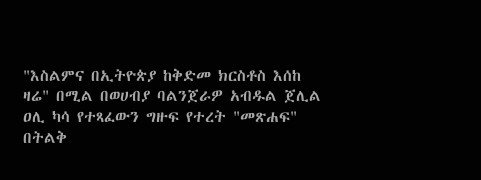"እስልምና በኢትዮጵያ ከቅድመ ክርስቶስ እሰከ ዛሬ" በሚል በወሀብያ ባልንጀራዎ አብዱል ጀሊል ዐሊ ካሳ የተጻፈውን ግዙፍ የተረት "መጽሐፍ" በትልቅ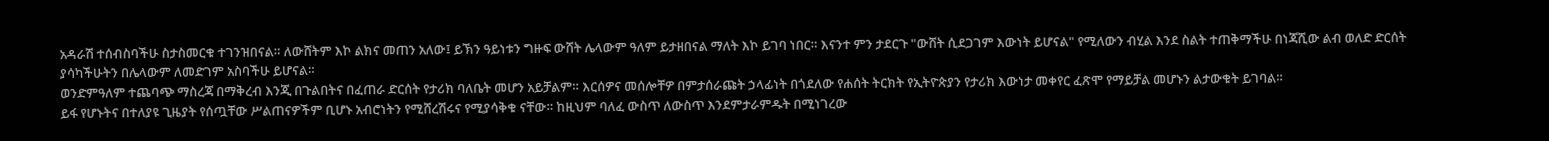አዳራሽ ተሰብስባችሁ ስታስመርቁ ተገንዝበናል። ለውሸትም እኮ ልክና መጠን አለው፤ ይኽን ዓይነቱን ግዙፍ ውሸት ሌላውም ዓለም ይታዘበናል ማለት እኮ ይገባ ነበር። እናንተ ምን ታደርጉ "ውሸት ሲደጋገም እውነት ይሆናል" የሚለውን ብሂል እንደ ስልት ተጠቅማችሁ በነጃሺው ልብ ወለድ ድርሰት ያሳካችሁትን በሌላውም ለመድገም አስባችሁ ይሆናል።
ወንድምዓለም ተጨባጭ ማስረጃ በማቅረብ እንጂ በጉልበትና በፈጠራ ድርሰት የታሪክ ባለቤት መሆን አይቻልም። እርሰዎና መሰሎቸዎ በምታሰራጩት ኃላፊነት በጎደለው የሐሰት ትርክት የኢትዮጵያን የታሪክ እውነታ መቀየር ፈጽሞ የማይቻል መሆኑን ልታውቁት ይገባል።
ይፋ የሆኑትና በተለያዩ ጊዜያት የሰጧቸው ሥልጠናዎችም ቢሆኑ አብሮነትን የሚሸረሽሩና የሚያሳቅቁ ናቸው። ከዚህም ባለፈ ውስጥ ለውስጥ እንደምታራምዱት በሚነገረው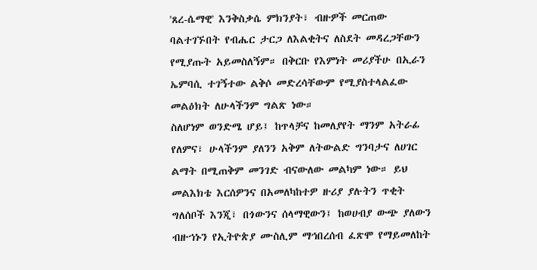'ጸረ-ሴማዊ' እንቅስቃሴ ምክንያት፣ ብዙዎች መርጠው ባልተገኙበት የብሔር ታርጋ ለእልቂትና ለስደት መዳረጋቸውን የሚያጡት አይመስለኝም። በቅርቡ የእምነት መሪያችሁ በኢራን ኤምባሲ ተገኝተው ልቅሶ መድረሳቸውም የሚያስተላልፈው መልዕክት ለሁላችንም ግልጽ ነው።
ስለሆነም ወንድሜ ሆይ፤ ከጥላቻና ከመለያየት ማንም አትራፊ የለምና፣ ሁላችንም ያለንን አቅም ለትውልድ ግንባታና ለሀገር ልማት በሚጠቅም መንገድ ብናውለው መልካም ነው። ይህ መልእክቴ እርሰዎንና በአመለካከተዎ ዙሪያ ያሉትን ጥቂት ግለሰቦች እንጂ፣ በጎውንና ሰላማዊውን፤ ከወሀብያ ውጭ ያለውን ብዙኀኑን የኢትዮጵያ ሙስሊም ማኅበረሰብ ፈጽሞ የማይመለከት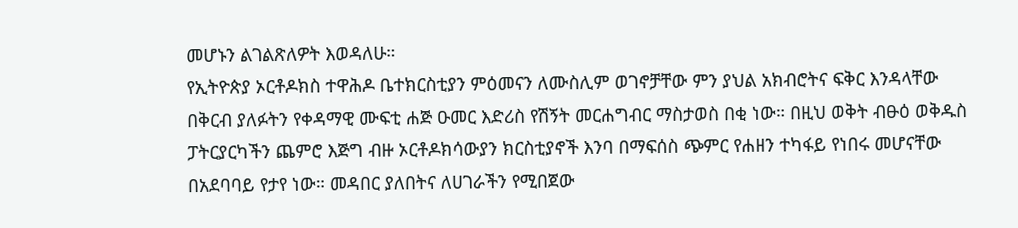መሆኑን ልገልጽለዎት እወዳለሁ።
የኢትዮጵያ ኦርቶዶክስ ተዋሕዶ ቤተክርስቲያን ምዕመናን ለሙስሊም ወገኖቻቸው ምን ያህል አክብሮትና ፍቅር እንዳላቸው በቅርብ ያለፉትን የቀዳማዊ ሙፍቲ ሐጅ ዑመር እድሪስ የሽኝት መርሐግብር ማስታወስ በቂ ነው። በዚህ ወቅት ብፁዕ ወቅዱስ ፓትርያርካችን ጨምሮ እጅግ ብዙ ኦርቶዶክሳውያን ክርስቲያኖች እንባ በማፍሰስ ጭምር የሐዘን ተካፋይ የነበሩ መሆናቸው በአደባባይ የታየ ነው። መዳበር ያለበትና ለሀገራችን የሚበጀው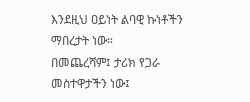እንደዚህ ዐይነት ልባዊ ኩነቶችን ማበረታት ነው።
በመጨረሻም፤ ታሪክ የጋራ መስተዋታችን ነው፤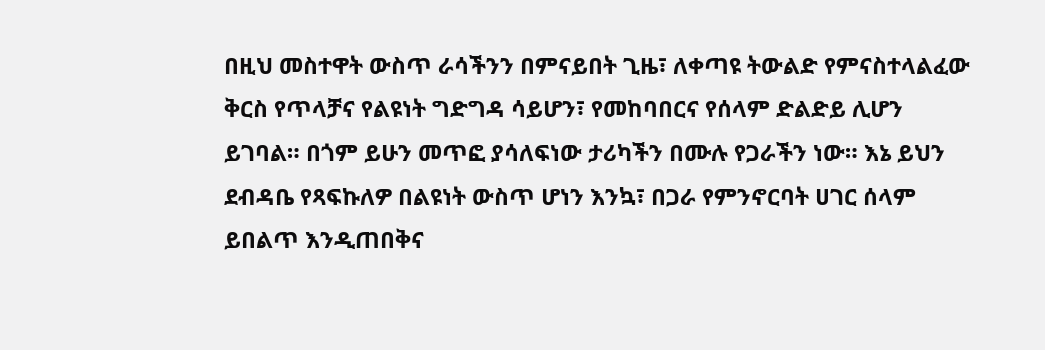በዚህ መስተዋት ውስጥ ራሳችንን በምናይበት ጊዜ፣ ለቀጣዩ ትውልድ የምናስተላልፈው ቅርስ የጥላቻና የልዩነት ግድግዳ ሳይሆን፣ የመከባበርና የሰላም ድልድይ ሊሆን ይገባል። በጎም ይሁን መጥፎ ያሳለፍነው ታሪካችን በሙሉ የጋራችን ነው። እኔ ይህን ደብዳቤ የጻፍኩለዎ በልዩነት ውስጥ ሆነን እንኳ፣ በጋራ የምንኖርባት ሀገር ሰላም ይበልጥ እንዲጠበቅና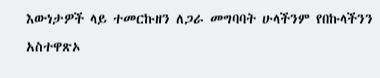እውነታዎች ላይ ተመርኩዘን ለጋራ መግባባት ሁላችንም የበኩላችንን አስተዋጽኦ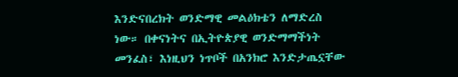እንድናበረክት ወንድማዊ መልዕክቴን ለማድረስ ነው። በቀናነትና በኢትዮጵያዊ ወንድማማችነት መንፈስ፣ እነዚህን ነጥቦች በአንክሮ እንድታጤኗቸው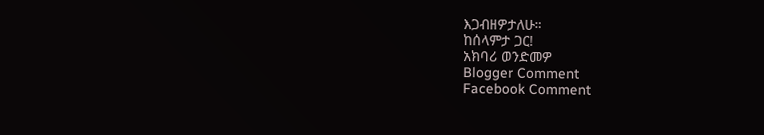እጋብዘዎታለሁ።
ከሰላምታ ጋር!
አክባሪ ወንድመዎ
Blogger Comment
Facebook Comment